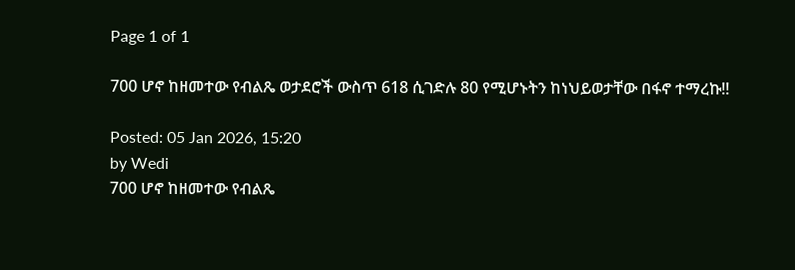Page 1 of 1

700 ሆኖ ከዘመተው የብልጼ ወታደሮች ውስጥ 618 ሲገድሉ 80 የሚሆኑትን ከነህይወታቸው በፋኖ ተማረኩ!!

Posted: 05 Jan 2026, 15:20
by Wedi
700 ሆኖ ከዘመተው የብልጼ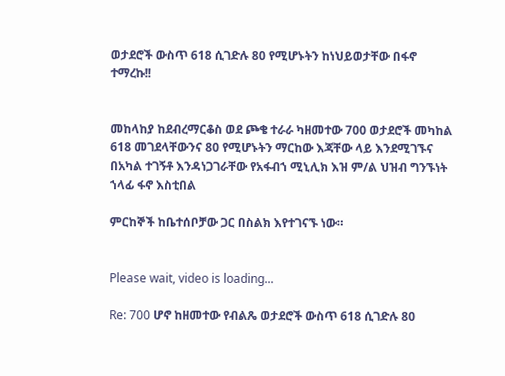ወታደሮች ውስጥ 618 ሲገድሉ 80 የሚሆኑትን ከነህይወታቸው በፋኖ ተማረኩ!!


መከላከያ ከደብረማርቆስ ወደ ጮቄ ተራራ ካዘመተው 700 ወታደሮች መካከል 618 መገደላቸውንና 80 የሚሆኑትን ማርከው እጃቸው ላይ እንደሚገኙና በአካል ተገኝቶ እንዳነጋገራቸው የአፋብኀ ሚኒሊክ እዝ ም/ል ህዝብ ግንኙነት ኀላፊ ፋኖ እስቲበል

ምርከኞች ከቤተሰቦቻው ጋር በስልክ እየተገናኙ ነው።


Please wait, video is loading...

Re: 700 ሆኖ ከዘመተው የብልጼ ወታደሮች ውስጥ 618 ሲገድሉ 80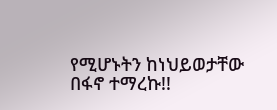የሚሆኑትን ከነህይወታቸው በፋኖ ተማረኩ!!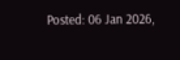Posted: 06 Jan 2026,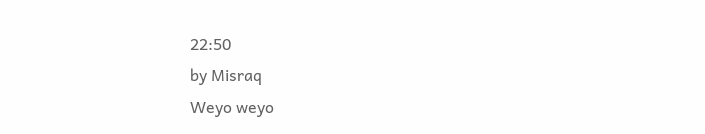22:50
by Misraq
Weyo weyo